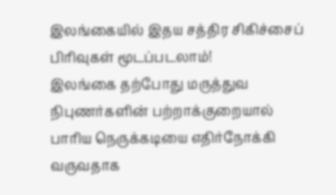இலங்கையில் இதய சத்திர சிகிச்சைப் பிரிவுகள் மூடப்படலாம்!
இலங்கை தற்போது மருத்துவ நிபுணர்களின் பற்றாக்குறையால் பாரிய நெருக்கடியை எதிர்நோக்கி வருவதாக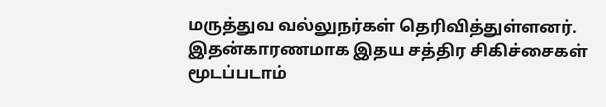மருத்துவ வல்லுநர்கள் தெரிவித்துள்ளனர். இதன்காரணமாக இதய சத்திர சிகிச்சைகள் மூடப்படாம்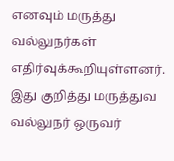எனவும் மருத்து வல்லுநர்கள் எதிர்வுக்கூறியுள்ளனர். இது குறித்து மருத்துவ வல்லுநர் ஒருவர்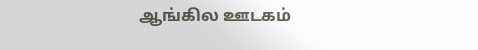ஆங்கில ஊடகம்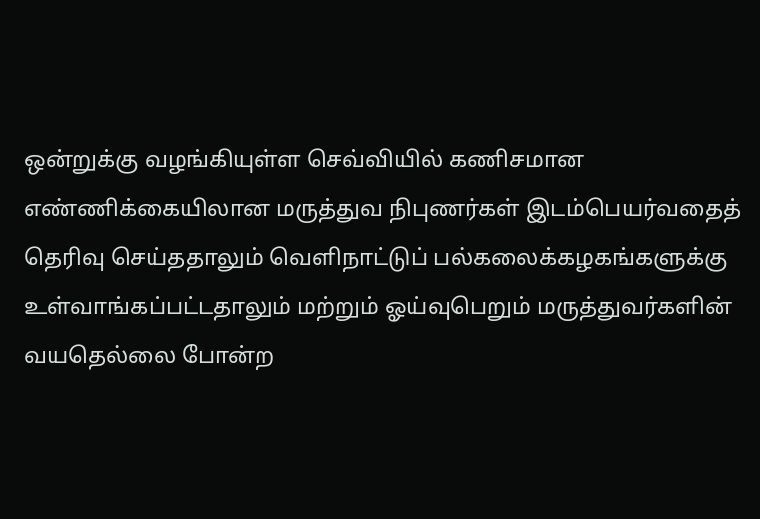ஒன்றுக்கு வழங்கியுள்ள செவ்வியில் கணிசமான எண்ணிக்கையிலான மருத்துவ நிபுணர்கள் இடம்பெயர்வதைத் தெரிவு செய்ததாலும் வெளிநாட்டுப் பல்கலைக்கழகங்களுக்கு உள்வாங்கப்பட்டதாலும் மற்றும் ஓய்வுபெறும் மருத்துவர்களின் வயதெல்லை போன்ற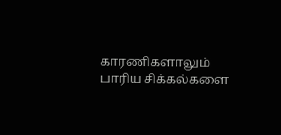காரணிகளாலும் பாரிய சிக்கல்களை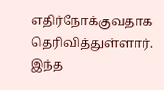எதிர்நோக்குவதாக தெரிவித்துள்ளார். இந்த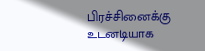பிரச்சினைக்கு உடனடியாக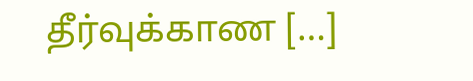தீர்வுக்காண […]